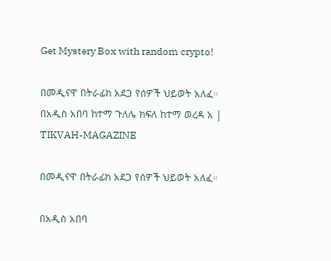Get Mystery Box with random crypto!

በመዲናዋ በትራፊክ አደጋ የሰዎች ህይወት አለፈ። በአዲስ አበባ ከተማ ጉለሌ ክፍለ ከተማ ወረዳ አ | TIKVAH-MAGAZINE

በመዲናዋ በትራፊክ አደጋ የሰዎች ህይወት አለፈ።

በአዲስ አበባ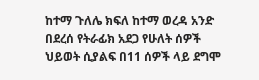ከተማ ጉለሌ ክፍለ ከተማ ወረዳ አንድ በደረሰ የትራፊክ አደጋ የሁለት ሰዎች ህይወት ሲያልፍ በ11 ሰዎች ላይ ደግሞ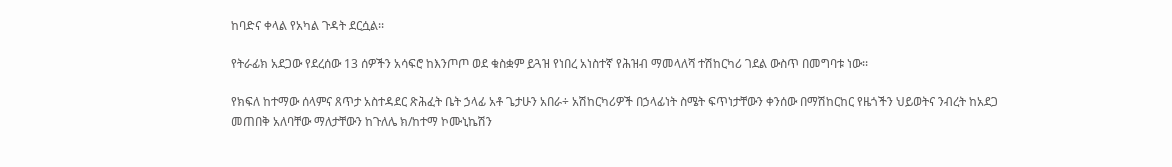ከባድና ቀላል የአካል ጉዳት ደርሷል፡፡

የትራፊክ አደጋው የደረሰው 13 ሰዎችን አሳፍሮ ከእንጦጦ ወደ ቁስቋም ይጓዝ የነበረ አነስተኛ የሕዝብ ማመላለሻ ተሽከርካሪ ገደል ውስጥ በመግባቱ ነው፡፡

የክፍለ ከተማው ሰላምና ጸጥታ አስተዳደር ጽሕፈት ቤት ኃላፊ አቶ ጌታሁን አበራ÷ አሽከርካሪዎች በኃላፊነት ስሜት ፍጥነታቸውን ቀንሰው በማሽከርከር የዜጎችን ህይወትና ንብረት ከአደጋ መጠበቅ አለባቸው ማለታቸውን ከጉለሌ ክ/ከተማ ኮሙኒኬሽን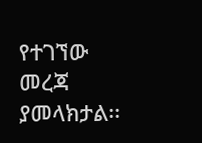የተገኘው መረጃ ያመላክታል፡፡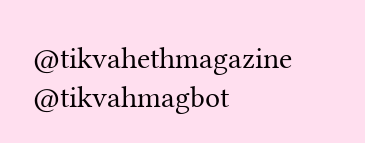@tikvahethmagazine @tikvahmagbot